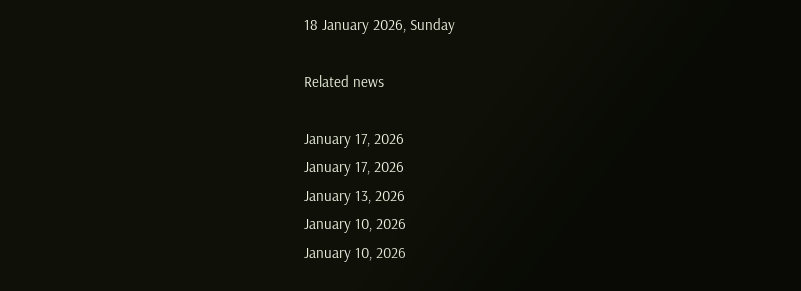18 January 2026, Sunday

Related news

January 17, 2026
January 17, 2026
January 13, 2026
January 10, 2026
January 10, 2026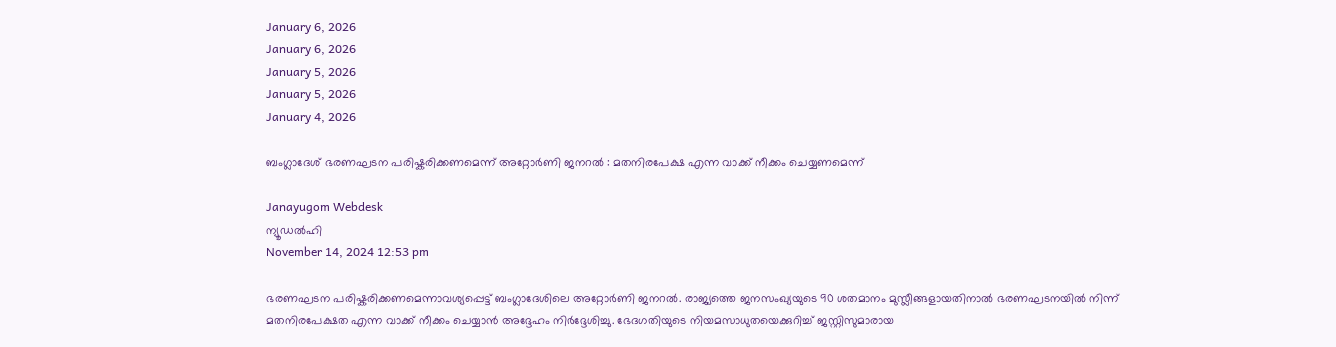January 6, 2026
January 6, 2026
January 5, 2026
January 5, 2026
January 4, 2026

ബംഗ്ലാദേശ് ഭരണഘടന പരിഷ്കരിക്കണമെന്ന് അറ്റോര്‍ണി ജനറല്‍ : മതനിരപേക്ഷ എന്ന വാക്ക് നീക്കം ചെയ്യണമെന്ന്

Janayugom Webdesk
ന്യൂഡല്‍ഹി
November 14, 2024 12:53 pm

ഭരണഘടന പരിഷ്കരിക്കണമെന്നാവശ്യപ്പെട്ട് ബംഗ്ലാദേശിലെ അറ്റോര്‍ണി ജനറല്‍. രാജ്യത്തെ ജനസംഖ്യയുടെ 90 ശതമാനം മുസ്ലീങ്ങളായതിനാല്‍ ഭരണഘടനയില്‍ നിന്ന് മതനിരപേക്ഷത എന്ന വാക്ക് നീക്കം ചെയ്യാന്‍ അദ്ദേഹം നിര്‍ദ്ദേശിച്ചു. ഭേദഗതിയുടെ നിയമസാധുതയെക്കുറിച്ച് ജസ്റ്റിസുമാരായ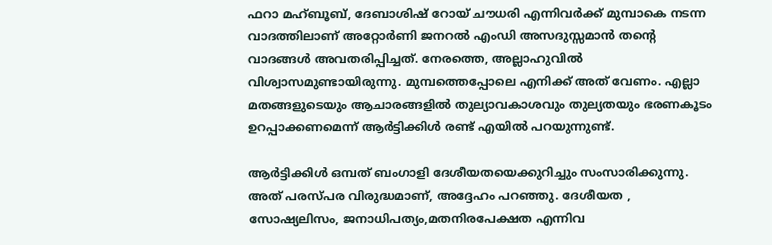ഫറാ മഹ്ബൂബ്, ദേബാശിഷ് റോയ് ചൗധരി എന്നിവർക്ക് മുമ്പാകെ നടന്ന വാദത്തിലാണ്‌ അറ്റോർണി ജനറൽ എംഡി അസദുസ്സമാൻ തന്റെ വാദങ്ങൾ അവതരിപ്പിച്ചത്‌. നേരത്തെ, അല്ലാഹുവിൽ വിശ്വാസമുണ്ടായിരുന്നു. മുമ്പത്തെപ്പോലെ എനിക്ക് അത് വേണം. എല്ലാ മതങ്ങളുടെയും ആചാരങ്ങളിൽ തുല്യാവകാശവും തുല്യതയും ഭരണകൂടം ഉറപ്പാക്കണമെന്ന് ആർട്ടിക്കിൾ രണ്ട്‌ എയിൽ പറയുന്നുണ്ട്.

ആർട്ടിക്കിൾ ഒമ്പത്‌ ബംഗാളി ദേശീയതയെക്കുറിച്ചും സംസാരിക്കുന്നു. അത് പരസ്പര വിരുദ്ധമാണ്, അദ്ദേഹം പറഞ്ഞു. ദേശീയത , സോഷ്യലിസം, ജനാധിപത്യം,മതനിരപേക്ഷത എന്നിവ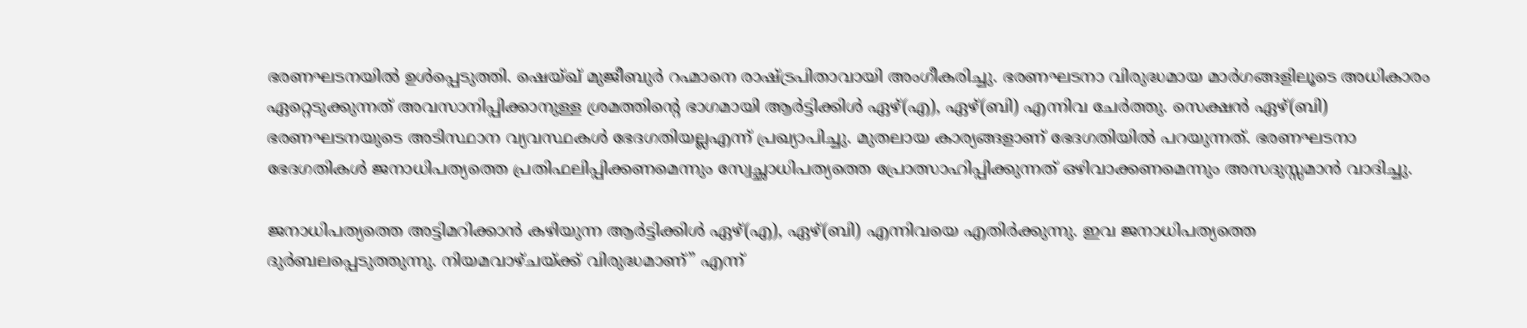ഭരണഘടനയിൽ ഉൾപ്പെടുത്തി. ഷെയ്ഖ് മുജീബുർ റഹ്മാനെ രാഷ്ട്രപിതാവായി അംഗീകരിച്ചു. ഭരണഘടനാ വിരുദ്ധമായ മാർഗങ്ങളിലൂടെ അധികാരം ഏറ്റെടുക്കുന്നത് അവസാനിപ്പിക്കാനുള്ള ശ്രമത്തിന്റെ ഭാഗമായി ആർട്ടിക്കിൾ ഏഴ്‌(എ), ഏഴ്‌(ബി) എന്നിവ ചേർത്തു. സെക്ഷൻ ഏഴ്‌(ബി) ഭരണഘടനയുടെ അടിസ്ഥാന വ്യവസ്ഥകൾ ഭേദഗതിയല്ലഎന്ന് പ്രഖ്യാപിച്ചു. മുതലായ കാര്യങ്ങളാണ്‌ ഭേദഗതിയിൽ പറയുന്നത്‌. ഭരണഘടനാ ഭേദഗതികൾ ജനാധിപത്യത്തെ പ്രതിഫലിപ്പിക്കണമെന്നും സ്വേച്ഛാധിപത്യത്തെ പ്രോത്സാഹിപ്പിക്കുന്നത് ഒഴിവാക്കണമെന്നും അസദുസ്സമാൻ വാദിച്ചു.

ജനാധിപത്യത്തെ അട്ടിമറിക്കാൻ കഴിയുന്ന ആർട്ടിക്കിൾ ഏഴ്‌(എ), ഏഴ്‌(ബി) എന്നിവയെ എതിർക്കുന്നു. ഇവ ജനാധിപത്യത്തെ ദുർബലപ്പെടുത്തുന്നു. നിയമവാഴ്ചയ്ക്ക് വിരുദ്ധമാണ്” എന്ന്‌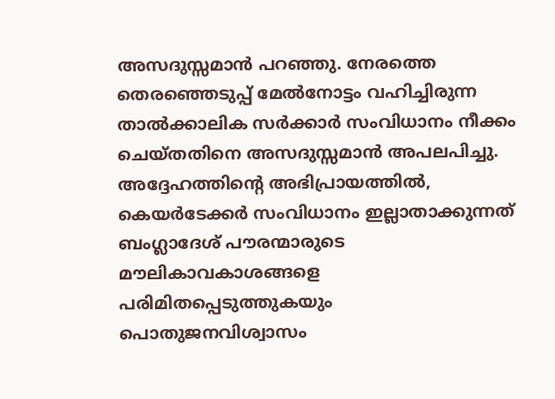അസദുസ്സമാൻ പറഞ്ഞു. നേരത്തെ തെരഞ്ഞെടുപ്പ് മേൽനോട്ടം വഹിച്ചിരുന്ന താൽക്കാലിക സർക്കാർ സംവിധാനം നീക്കം ചെയ്തതിനെ അസദുസ്സമാൻ അപലപിച്ചു. അദ്ദേഹത്തിന്റെ അഭിപ്രായത്തിൽ, കെയർടേക്കർ സംവിധാനം ഇല്ലാതാക്കുന്നത് ബംഗ്ലാദേശ് പൗരന്മാരുടെ മൗലികാവകാശങ്ങളെ പരിമിതപ്പെടുത്തുകയും പൊതുജനവിശ്വാസം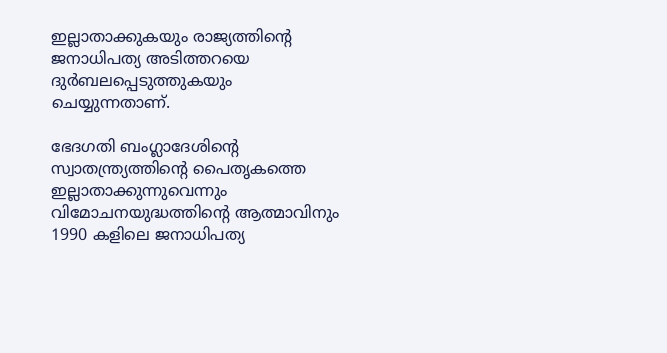ഇല്ലാതാക്കുകയും രാജ്യത്തിന്റെ ജനാധിപത്യ അടിത്തറയെ ദുർബലപ്പെടുത്തുകയും ചെയ്യുന്നതാണ്‌.

ഭേദഗതി ബംഗ്ലാദേശിന്റെ സ്വാതന്ത്ര്യത്തിന്റെ പൈതൃകത്തെ ഇല്ലാതാക്കുന്നുവെന്നും വിമോചനയുദ്ധത്തിന്റെ ആത്മാവിനും 1990 കളിലെ ജനാധിപത്യ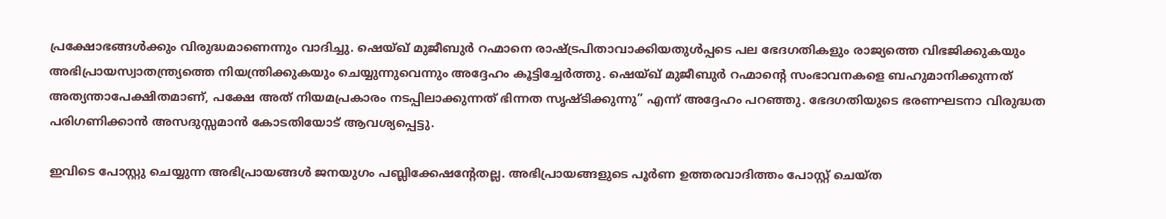പ്രക്ഷോഭങ്ങൾക്കും വിരുദ്ധമാണെന്നും വാദിച്ചു. ഷെയ്ഖ് മുജീബുർ റഹ്മാനെ രാഷ്ട്രപിതാവാക്കിയതുൾപ്പടെ പല ഭേദഗതികളും രാജ്യത്തെ വിഭജിക്കുകയും അഭിപ്രായസ്വാതന്ത്ര്യത്തെ നിയന്ത്രിക്കുകയും ചെയ്യുന്നുവെന്നും അദ്ദേഹം കൂട്ടിച്ചേർത്തു. ഷെയ്ഖ് മുജീബുർ റഹ്മാന്റെ സംഭാവനകളെ ബഹുമാനിക്കുന്നത് അത്യന്താപേക്ഷിതമാണ്, പക്ഷേ അത് നിയമപ്രകാരം നടപ്പിലാക്കുന്നത് ഭിന്നത സൃഷ്ടിക്കുന്നു” എന്ന് അദ്ദേഹം പറഞ്ഞു. ഭേദഗതിയുടെ ഭരണഘടനാ വിരുദ്ധത പരിഗണിക്കാൻ അസദുസ്സമാൻ കോടതിയോട്‌ ആവശ്യപ്പെട്ടു.

ഇവിടെ പോസ്റ്റു ചെയ്യുന്ന അഭിപ്രായങ്ങള്‍ ജനയുഗം പബ്ലിക്കേഷന്റേതല്ല. അഭിപ്രായങ്ങളുടെ പൂര്‍ണ ഉത്തരവാദിത്തം പോസ്റ്റ് ചെയ്ത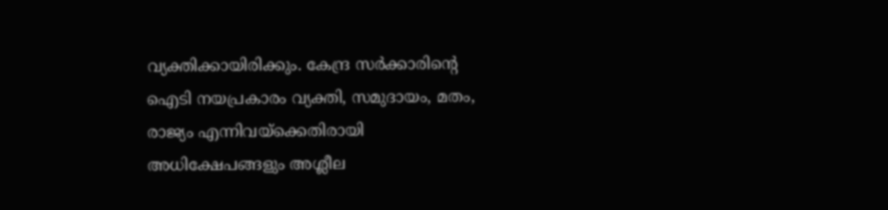വ്യക്തിക്കായിരിക്കും. കേന്ദ്ര സര്‍ക്കാരിന്റെ ഐടി നയപ്രകാരം വ്യക്തി, സമുദായം, മതം, രാജ്യം എന്നിവയ്‌ക്കെതിരായി അധിക്ഷേപങ്ങളും അശ്ലീല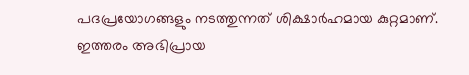പദപ്രയോഗങ്ങളും നടത്തുന്നത് ശിക്ഷാര്‍ഹമായ കുറ്റമാണ്. ഇത്തരം അഭിപ്രായ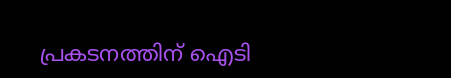പ്രകടനത്തിന് ഐടി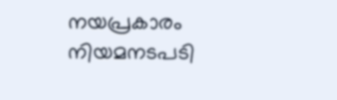നയപ്രകാരം നിയമനടപടി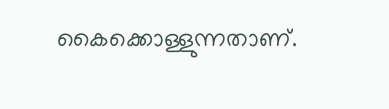കൈക്കൊള്ളുന്നതാണ്.